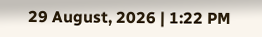29 August, 2026 | 1:22 PM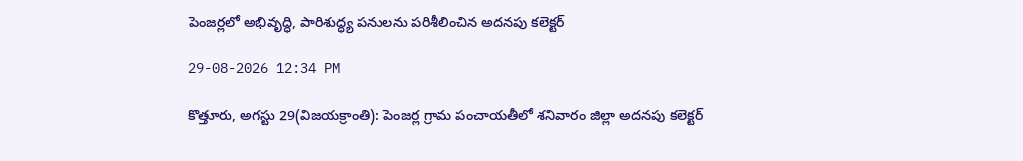పెంజర్లలో అభివృద్ధి, పారిశుద్ధ్య పనులను పరిశీలించిన అదనపు కలెక్టర్

29-08-2026 12:34 PM

కొత్తూరు, అగస్టు 29(విజయక్రాంతి): పెంజర్ల గ్రామ పంచాయతీలో శనివారం జిల్లా అదనపు కలెక్టర్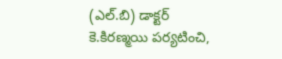(ఎల్.బి) డాక్టర్ కె.కిరణ్మయి పర్యటించి,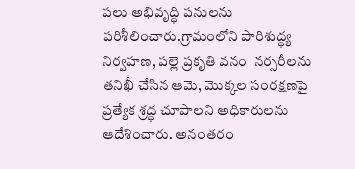పలు అభివృద్ధి పనులను పరిశీలించారు.గ్రామంలోని పారిశుద్ధ్య నిర్వహణ, పల్లె ప్రకృతి వనం  నర్సరీలను తనిఖీ చేసిన ఆమె, మొక్కల సంరక్షణపై ప్రత్యేక శ్రద్ధ చూపాలని అధికారులను ఆదేశించారు. అనంతరం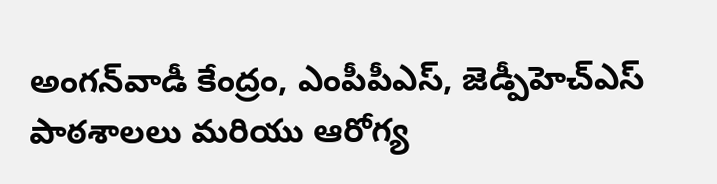అంగన్‌వాడీ కేంద్రం, ఎంపీపీఎస్, జెడ్పీహెచ్‌ఎస్ పాఠశాలలు మరియు ఆరోగ్య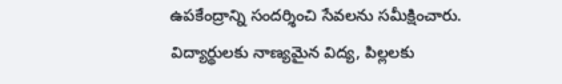ఉపకేంద్రాన్ని సందర్శించి సేవలను సమీక్షించారు. విద్యార్థులకు నాణ్యమైన విద్య, పిల్లలకు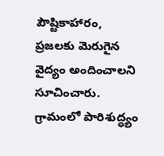పౌష్టికాహారం, ప్రజలకు మెరుగైన వైద్యం అందించాలని సూచించారు. గ్రామంలో పారిశుద్ధ్యం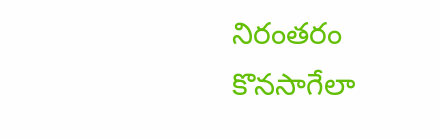నిరంతరం కొనసాగేలా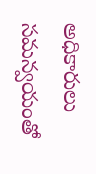అధికారులు సమన్వయంతో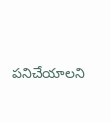పనిచేయాలని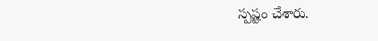స్పష్టం చేశారు.